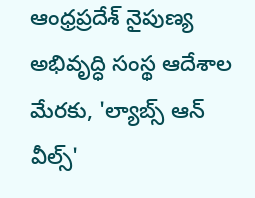ఆంధ్రప్రదేశ్ నైపుణ్య అభివృద్ధి సంస్థ ఆదేశాల మేరకు, 'ల్యాబ్స్ ఆన్ వీల్స్'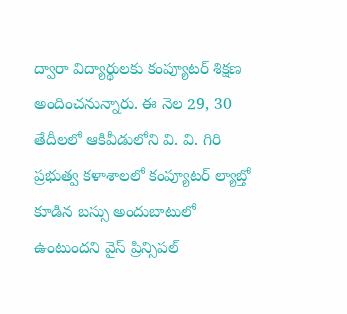ద్వారా విద్యార్థులకు కంప్యూటర్ శిక్షణ అందించనున్నారు. ఈ నెల 29, 30 తేదీలలో ఆకివీడులోని వి. వి. గిరి ప్రభుత్వ కళాశాలలో కంప్యూటర్ ల్యాబ్తో కూడిన బస్సు అందుబాటులో ఉంటుందని వైస్ ప్రిన్సిపల్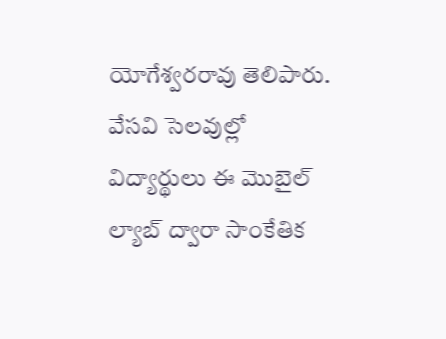యోగేశ్వరరావు తెలిపారు. వేసవి సెలవుల్లో విద్యార్థులు ఈ మొబైల్ ల్యాబ్ ద్వారా సాంకేతిక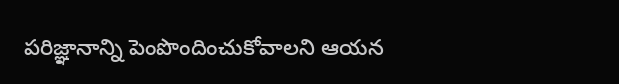పరిజ్ఞానాన్ని పెంపొందించుకోవాలని ఆయన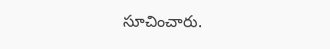సూచించారు.